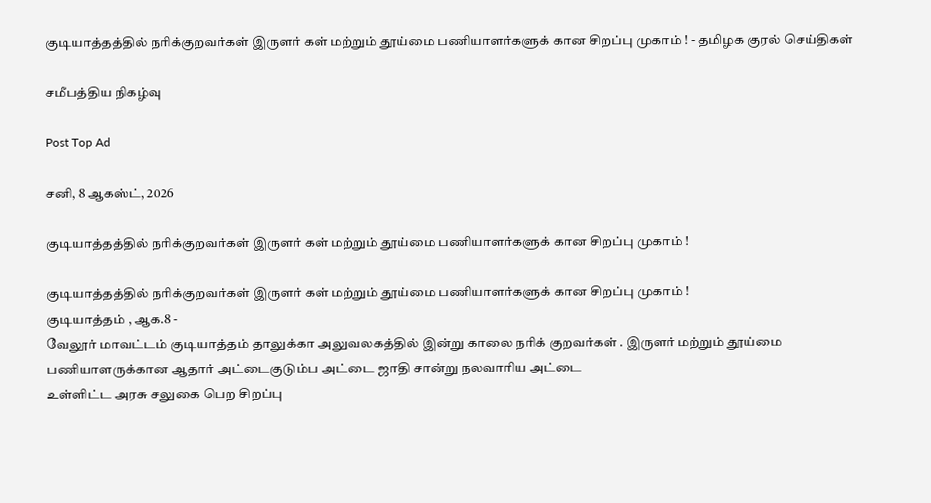குடியாத்தத்தில் நரிக்குறவர்கள் இருளர் கள் மற்றும் தூய்மை பணியாளர்களுக் கான சிறப்பு முகாம் ! - தமிழக குரல் செய்திகள்

சமீபத்திய நிகழ்வு

Post Top Ad

சனி, 8 ஆகஸ்ட், 2026

குடியாத்தத்தில் நரிக்குறவர்கள் இருளர் கள் மற்றும் தூய்மை பணியாளர்களுக் கான சிறப்பு முகாம் !

குடியாத்தத்தில் நரிக்குறவர்கள் இருளர் கள் மற்றும் தூய்மை பணியாளர்களுக் கான சிறப்பு முகாம் !
குடியாத்தம் , ஆக.8 -
வேலூர் மாவட்டம் குடியாத்தம் தாலுக்கா அலுவலகத்தில் இன்று காலை நரிக் குறவர்கள் . இருளர் மற்றும் தூய்மை பணியாளருக்கான ஆதார் அட்டைகுடும்ப அட்டை ஜாதி சான்று நலவாரிய அட்டை
உள்ளிட்ட அரசு சலுகை பெற சிறப்பு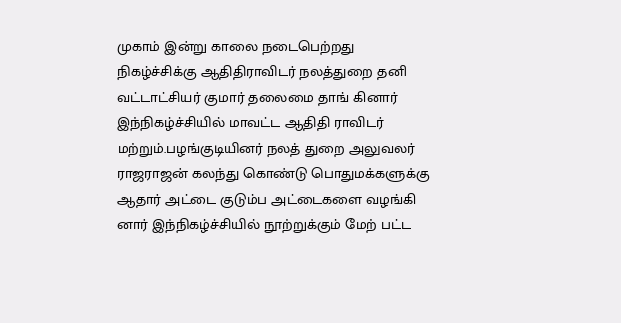முகாம் இன்று காலை நடைபெற்றது
நிகழ்ச்சிக்கு ஆதிதிராவிடர் நலத்துறை தனி வட்டாட்சியர் குமார் தலைமை தாங் கினார் இந்நிகழ்ச்சியில் மாவட்ட ஆதிதி ராவிடர் மற்றும்.பழங்குடியினர் நலத் துறை அலுவலர் ராஜராஜன் கலந்து கொண்டு பொதுமக்களுக்கு ஆதார் அட்டை குடும்ப அட்டைகளை வழங்கி னார் இந்நிகழ்ச்சியில் நூற்றுக்கும் மேற் பட்ட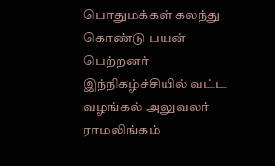பொதுமக்கள் கலந்து கொண்டு பயன் பெற்றனர் இந்நிகழ்ச்சியில் வட்ட வழங்கல் அலுவலர் ராமலிங்கம்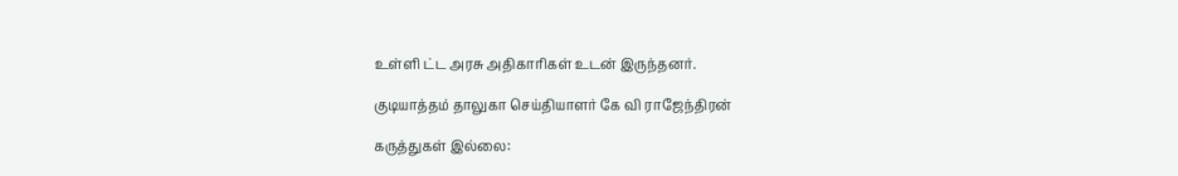உள்ளி ட்ட அரசு அதிகாரிகள் உடன் இருந்தனர்.

குடியாத்தம் தாலுகா செய்தியாளர் கே வி ராஜேந்திரன்

கருத்துகள் இல்லை: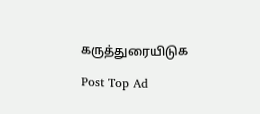கருத்துரையிடுக

Post Top Ad